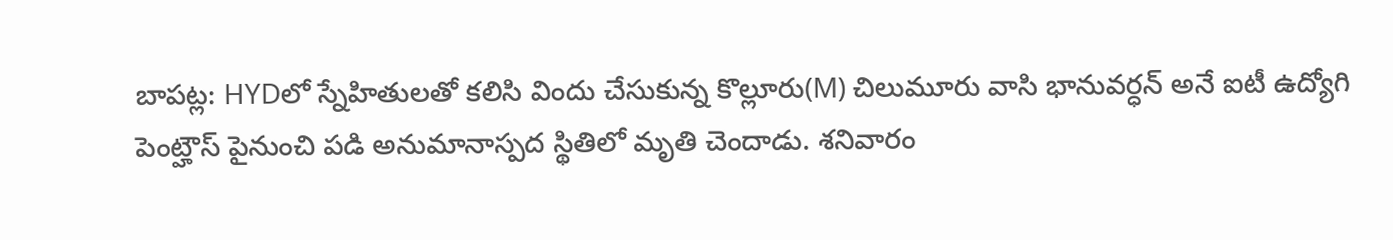బాపట్ల: HYDలో స్నేహితులతో కలిసి విందు చేసుకున్న కొల్లూరు(M) చిలుమూరు వాసి భానువర్ధన్ అనే ఐటీ ఉద్యోగి పెంట్హౌస్ పైనుంచి పడి అనుమానాస్పద స్థితిలో మృతి చెందాడు. శనివారం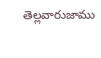తెల్లవారుజాము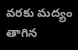వరకు మద్యం తాగిన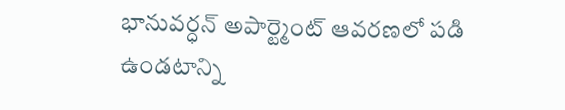భానువర్ధన్ అపార్ట్మెంట్ ఆవరణలో పడి ఉండటాన్ని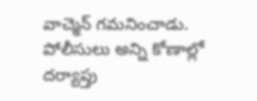వాచ్మెన్ గమనించాడు. పోలీసులు అన్ని కోణాల్లో దర్యాప్తు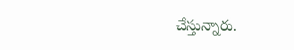చేస్తున్నారు.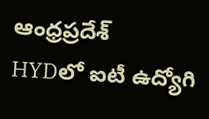ఆంధ్రప్రదేశ్
HYDలో ఐటీ ఉద్యోగి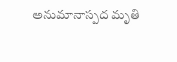అనుమానాస్పద మృతి